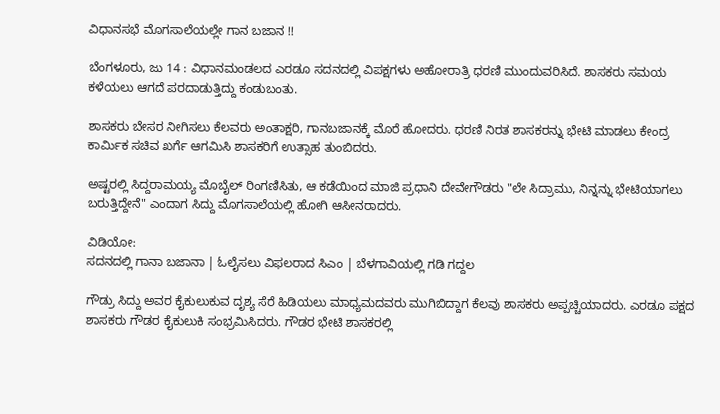ವಿಧಾನಸಭೆ ಮೊಗಸಾಲೆಯಲ್ಲೇ ಗಾನ ಬಜಾನ !!

ಬೆಂಗಳೂರು, ಜು 14 : ವಿಧಾನಮಂಡಲದ ಎರಡೂ ಸದನದಲ್ಲಿ ವಿಪಕ್ಷಗಳು ಅಹೋರಾತ್ರಿ ಧರಣಿ ಮುಂದುವರಿಸಿದೆ. ಶಾಸಕರು ಸಮಯ ಕಳೆಯಲು ಆಗದೆ ಪರದಾಡುತ್ತಿದ್ದು ಕಂಡುಬಂತು.

ಶಾಸಕರು ಬೇಸರ ನೀಗಿಸಲು ಕೆಲವರು ಅಂತಾಕ್ಷರಿ, ಗಾನಬಜಾನಕ್ಕೆ ಮೊರೆ ಹೋದರು. ಧರಣಿ ನಿರತ ಶಾಸಕರನ್ನು ಭೇಟಿ ಮಾಡಲು ಕೇಂದ್ರ ಕಾರ್ಮಿಕ ಸಚಿವ ಖರ್ಗೆ ಆಗಮಿಸಿ ಶಾಸಕರಿಗೆ ಉತ್ಸಾಹ ತುಂಬಿದರು.

ಅಷ್ಟರಲ್ಲಿ ಸಿದ್ದರಾಮಯ್ಯ ಮೊಬೈಲ್ ರಿಂಗಣಿಸಿತು, ಆ ಕಡೆಯಿಂದ ಮಾಜಿ ಪ್ರಧಾನಿ ದೇವೇಗೌಡರು "ಲೇ ಸಿದ್ರಾಮು, ನಿನ್ನನ್ನು ಭೇಟಿಯಾಗಲು ಬರುತ್ತಿದ್ದೇನೆ" ಎಂದಾಗ ಸಿದ್ದು ಮೊಗಸಾಲೆಯಲ್ಲಿ ಹೋಗಿ ಆಸೀನರಾದರು.

ವಿಡಿಯೋ:
ಸದನದಲ್ಲಿ ಗಾನಾ ಬಜಾನಾ | ಓಲೈಸಲು ವಿಫಲರಾದ ಸಿಎಂ | ಬೆಳಗಾವಿಯಲ್ಲಿ ಗಡಿ ಗದ್ದಲ

ಗೌಡ್ರು ಸಿದ್ದು ಅವರ ಕೈಕುಲುಕುವ ದೃಶ್ಯ ಸೆರೆ ಹಿಡಿಯಲು ಮಾಧ್ಯಮದವರು ಮುಗಿಬಿದ್ದಾಗ ಕೆಲವು ಶಾಸಕರು ಅಪ್ಪಚ್ಚಿಯಾದರು. ಎರಡೂ ಪಕ್ಷದ ಶಾಸಕರು ಗೌಡರ ಕೈಕುಲುಕಿ ಸಂಭ್ರಮಿಸಿದರು. ಗೌಡರ ಭೇಟಿ ಶಾಸಕರಲ್ಲಿ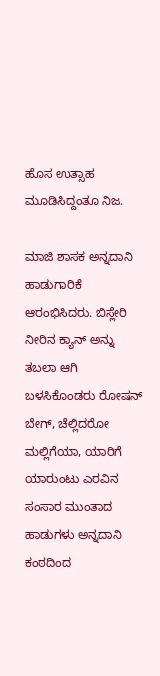ಹೊಸ ಉತ್ಸಾಹ ಮೂಡಿಸಿದ್ದಂತೂ ನಿಜ.

ಮಾಜಿ ಶಾಸಕ ಅನ್ನದಾನಿ ಹಾಡುಗಾರಿಕೆ ಆರಂಭಿಸಿದರು. ಬಿಸ್ಲೇರಿ ನೀರಿನ ಕ್ಯಾನ್ ಅನ್ನು ತಬಲಾ ಆಗಿ ಬಳಸಿಕೊಂಡರು ರೋಷನ್ ಬೇಗ್, ಚೆಲ್ಲಿದರೋ ಮಲ್ಲಿಗೆಯಾ, ಯಾರಿಗೆ ಯಾರುಂಟು ಎರವಿನ ಸಂಸಾರ ಮುಂತಾದ ಹಾಡುಗಳು ಅನ್ನದಾನಿ ಕಂಠದಿಂದ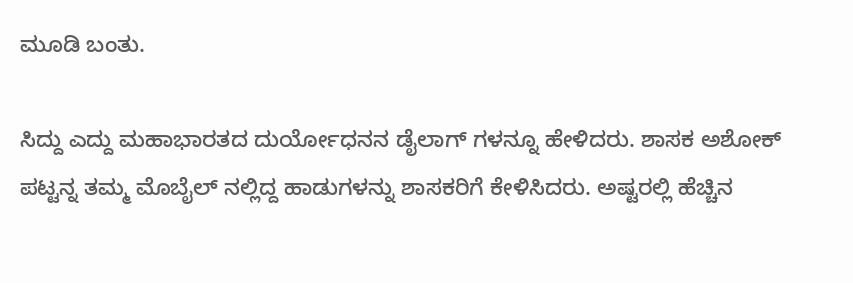ಮೂಡಿ ಬಂತು.

ಸಿದ್ದು ಎದ್ದು ಮಹಾಭಾರತದ ದುರ್ಯೋಧನನ ಡೈಲಾಗ್ ಗಳನ್ನೂ ಹೇಳಿದರು. ಶಾಸಕ ಅಶೋಕ್ ಪಟ್ಟನ್ನ ತಮ್ಮ ಮೊಬೈಲ್ ನಲ್ಲಿದ್ದ ಹಾಡುಗಳನ್ನು ಶಾಸಕರಿಗೆ ಕೇಳಿಸಿದರು. ಅಷ್ಟರಲ್ಲಿ ಹೆಚ್ಚಿನ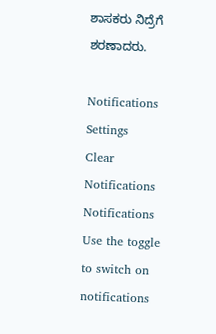ಶಾಸಕರು ನಿದ್ರೆಗೆ ಶರಣಾದರು.

Notifications
Settings
Clear Notifications
Notifications
Use the toggle to switch on notifications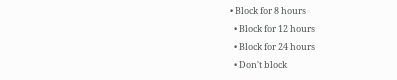• Block for 8 hours
  • Block for 12 hours
  • Block for 24 hours
  • Don't block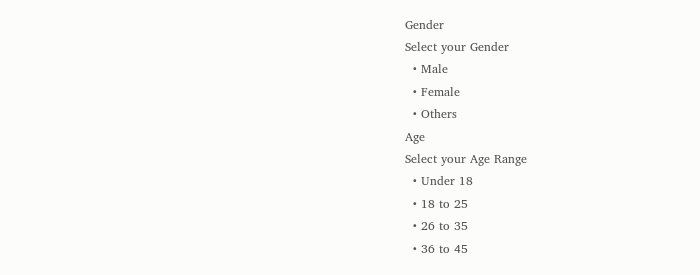Gender
Select your Gender
  • Male
  • Female
  • Others
Age
Select your Age Range
  • Under 18
  • 18 to 25
  • 26 to 35
  • 36 to 45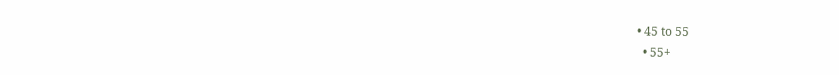• 45 to 55
  • 55+